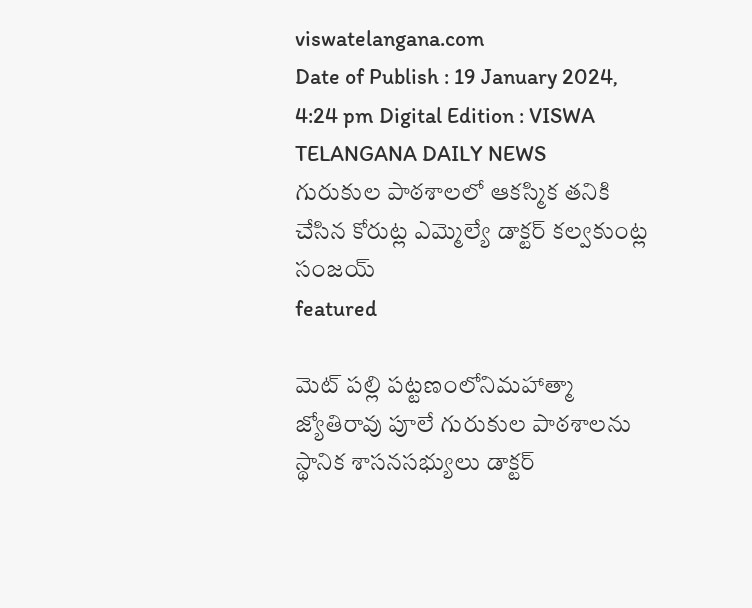viswatelangana.com
Date of Publish : 19 January 2024, 4:24 pm Digital Edition : VISWA TELANGANA DAILY NEWS
గురుకుల పాఠశాలలో ఆకస్మిక తనికి చేసిన కోరుట్ల ఎమ్మెల్యే డాక్టర్ కల్వకుంట్ల సంజయ్
featured

మెట్ పల్లి పట్టణంలోనిమహాత్మా జ్యోతిరావు పూలే గురుకుల పాఠశాలను స్థానిక శాసనసభ్యులు డాక్టర్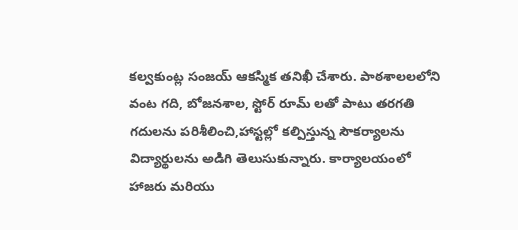కల్వకుంట్ల సంజయ్ ఆకస్మిక తనిఖీ చేశారు. పాఠశాలలలోని వంట గది, బోజనశాల, స్టోర్ రూమ్ లతో పాటు తరగతి గదులను పరిశీలించి,హాస్టల్లో కల్పిస్తున్న సౌకర్యాలను విద్యార్థులను అడిగి తెలుసుకున్నారు. కార్యాలయంలో హాజరు మరియు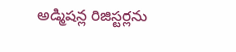అడ్మిషన్ల రిజిస్టర్లను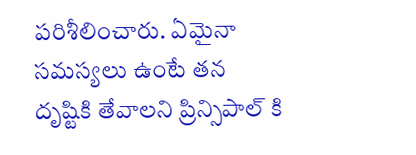పరిశీలించారు. ఏమైనా సమస్యలు ఉంటే తన దృష్టికి తేవాలని ప్రిన్సిపాల్ కి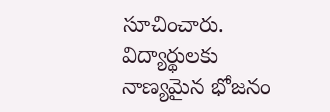సూచించారు. విద్యార్థులకు నాణ్యమైన భోజనం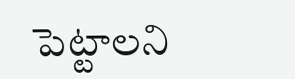పెట్టాలని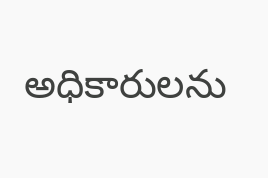అధికారులను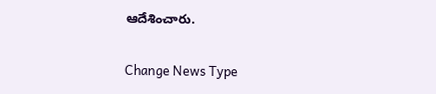ఆదేశించారు.

Change News Type